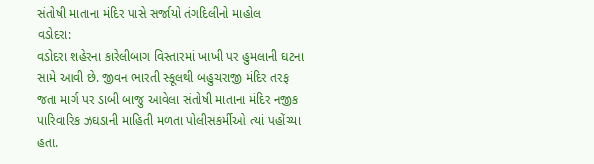સંતોષી માતાના મંદિર પાસે સર્જાયો તંગદિલીનો માહોલ
વડોદરા:
વડોદરા શહેરના કારેલીબાગ વિસ્તારમાં ખાખી પર હુમલાની ઘટના સામે આવી છે. જીવન ભારતી સ્કૂલથી બહુચરાજી મંદિર તરફ જતા માર્ગ પર ડાબી બાજુ આવેલા સંતોષી માતાના મંદિર નજીક પારિવારિક ઝઘડાની માહિતી મળતા પોલીસકર્મીઓ ત્યાં પહોંચ્યા હતા.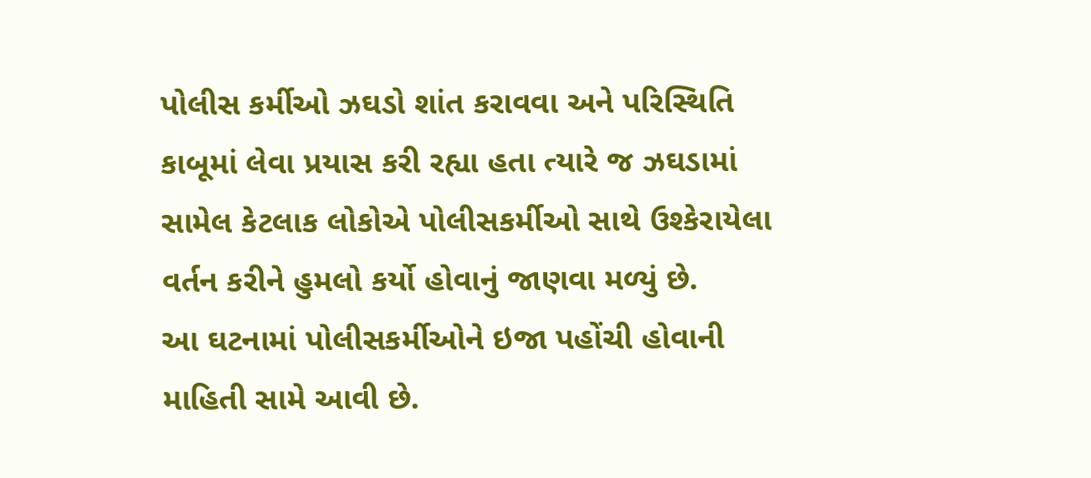પોલીસ કર્મીઓ ઝઘડો શાંત કરાવવા અને પરિસ્થિતિ કાબૂમાં લેવા પ્રયાસ કરી રહ્યા હતા ત્યારે જ ઝઘડામાં સામેલ કેટલાક લોકોએ પોલીસકર્મીઓ સાથે ઉશ્કેરાયેલા વર્તન કરીને હુમલો કર્યો હોવાનું જાણવા મળ્યું છે.
આ ઘટનામાં પોલીસકર્મીઓને ઇજા પહોંચી હોવાની માહિતી સામે આવી છે.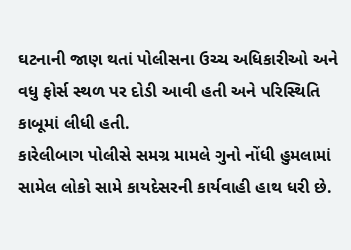ઘટનાની જાણ થતાં પોલીસના ઉચ્ચ અધિકારીઓ અને વધુ ફોર્સ સ્થળ પર દોડી આવી હતી અને પરિસ્થિતિ કાબૂમાં લીધી હતી.
કારેલીબાગ પોલીસે સમગ્ર મામલે ગુનો નોંધી હુમલામાં સામેલ લોકો સામે કાયદેસરની કાર્યવાહી હાથ ધરી છે.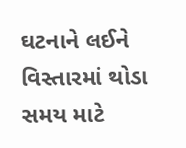ઘટનાને લઈને વિસ્તારમાં થોડા સમય માટે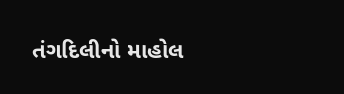તંગદિલીનો માહોલ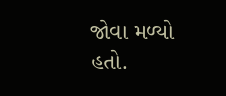જોવા મળ્યો હતો.